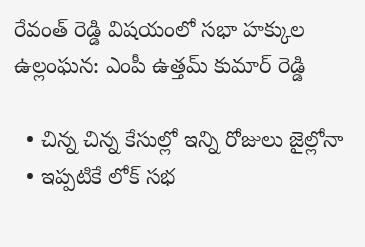రేవంత్ రెడ్డి విషయంలో సభా హక్కుల ఉల్లంఘన: ఎంపీ ఉత్తమ్ కుమార్ రెడ్డి

  • చిన్న చిన్న కేసుల్లో ఇన్ని రోజులు జైల్లోనా
  • ఇప్పటికే లోక్ సభ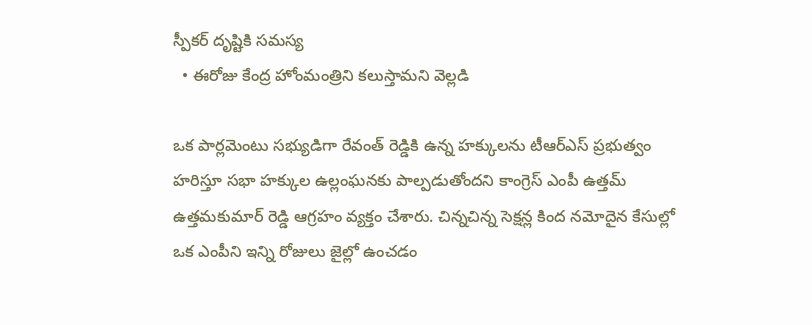స్పీకర్ దృష్టికి సమస్య
  • ఈరోజు కేంద్ర హోంమంత్రిని కలుస్తామని వెల్లడి

ఒక పార్లమెంటు సభ్యుడిగా రేవంత్ రెడ్డికి ఉన్న హక్కులను టీఆర్ఎస్ ప్రభుత్వం హరిస్తూ సభా హక్కుల ఉల్లంఘనకు పాల్పడుతోందని కాంగ్రెస్ ఎంపీ ఉత్తమ్ ఉత్తమకుమార్ రెడ్డి ఆగ్రహం వ్యక్తం చేశారు. చిన్నచిన్న సెక్షన్ల కింద నమోదైన కేసుల్లో ఒక ఎంపీని ఇన్ని రోజులు జైల్లో ఉంచడం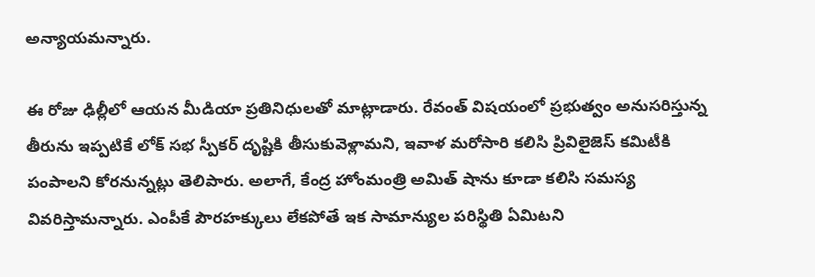అన్యాయమన్నారు.

ఈ రోజు ఢిల్లీలో ఆయన మీడియా ప్రతినిధులతో మాట్లాడారు. రేవంత్ విషయంలో ప్రభుత్వం అనుసరిస్తున్న తీరును ఇప్పటికే లోక్ సభ స్పీకర్ దృష్టికి తీసుకువెళ్లామని, ఇవాళ మరోసారి కలిసి ప్రివిలైజెస్ కమిటీకి పంపాలని కోరనున్నట్లు తెలిపారు. అలాగే, కేంద్ర హోంమంత్రి అమిత్ షాను కూడా కలిసి సమస్య వివరిస్తామన్నారు. ఎంపీకే పౌరహక్కులు లేకపోతే ఇక సామాన్యుల పరిస్థితి ఏమిటని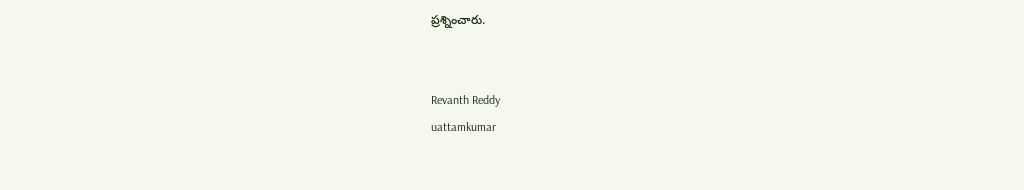ప్రశ్నించారు.


Revanth Reddy
uattamkumar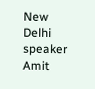New Delhi
speaker
Amit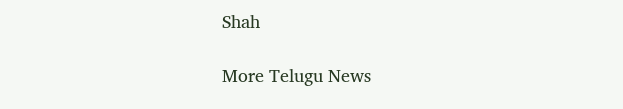Shah

More Telugu News